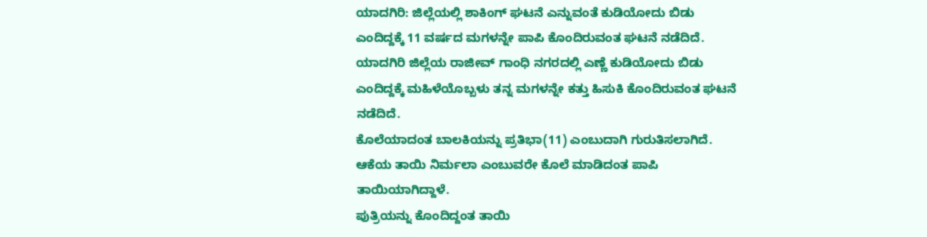ಯಾದಗಿರಿ: ಜಿಲ್ಲೆಯಲ್ಲಿ ಶಾಕಿಂಗ್ ಘಟನೆ ಎನ್ನುವಂತೆ ಕುಡಿಯೋದು ಬಿಡು ಎಂದಿದ್ದಕ್ಕೆ 11 ವರ್ಷದ ಮಗಳನ್ನೇ ಪಾಪಿ ಕೊಂದಿರುವಂತ ಘಟನೆ ನಡೆದಿದೆ.
ಯಾದಗಿರಿ ಜಿಲ್ಲೆಯ ರಾಜೀವ್ ಗಾಂಧಿ ನಗರದಲ್ಲಿ ಎಣ್ಣೆ ಕುಡಿಯೋದು ಬಿಡು ಎಂದಿದ್ದಕ್ಕೆ ಮಹಿಳೆಯೊಬ್ಬಳು ತನ್ನ ಮಗಳನ್ನೇ ಕತ್ತು ಹಿಸುಕಿ ಕೊಂದಿರುವಂತ ಘಟನೆ ನಡೆದಿದೆ.
ಕೊಲೆಯಾದಂತ ಬಾಲಕಿಯನ್ನು ಪ್ರತಿಭಾ(11) ಎಂಬುದಾಗಿ ಗುರುತಿಸಲಾಗಿದೆ. ಆಕೆಯ ತಾಯಿ ನಿರ್ಮಲಾ ಎಂಬುವರೇ ಕೊಲೆ ಮಾಡಿದಂತ ಪಾಪಿ ತಾಯಿಯಾಗಿದ್ದಾಳೆ.
ಪುತ್ರಿಯನ್ನು ಕೊಂದಿದ್ದಂತ ತಾಯಿ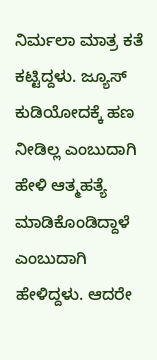ನಿರ್ಮಲಾ ಮಾತ್ರ ಕತೆ ಕಟ್ಟಿದ್ದಳು. ಜ್ಯೂಸ್ ಕುಡಿಯೋದಕ್ಕೆ ಹಣ ನೀಡಿಲ್ಲ ಎಂಬುದಾಗಿ ಹೇಳಿ ಆತ್ಮಹತ್ಯೆ ಮಾಡಿಕೊಂಡಿದ್ದಾಳೆ ಎಂಬುದಾಗಿ ಹೇಳಿದ್ದಳು. ಆದರೇ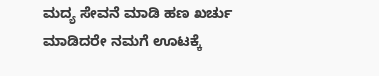ಮದ್ಯ ಸೇವನೆ ಮಾಡಿ ಹಣ ಖರ್ಚು ಮಾಡಿದರೇ ನಮಗೆ ಊಟಕ್ಕೆ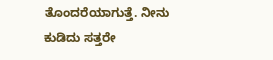ತೊಂದರೆಯಾಗುತ್ತೆ. ನೀನು ಕುಡಿದು ಸತ್ತರೇ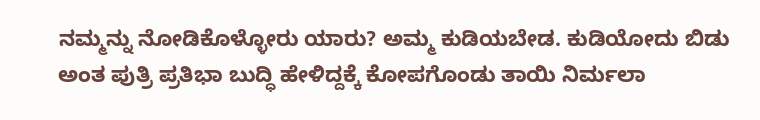ನಮ್ಮನ್ನು ನೋಡಿಕೊಳ್ಳೋರು ಯಾರು? ಅಮ್ಮ ಕುಡಿಯಬೇಡ. ಕುಡಿಯೋದು ಬಿಡು ಅಂತ ಪುತ್ರಿ ಪ್ರತಿಭಾ ಬುದ್ಧಿ ಹೇಳಿದ್ದಕ್ಕೆ ಕೋಪಗೊಂಡು ತಾಯಿ ನಿರ್ಮಲಾ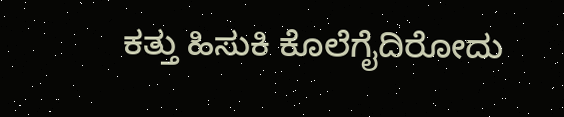ಕತ್ತು ಹಿಸುಕಿ ಕೊಲೆಗೈದಿರೋದು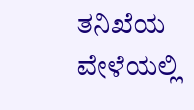ತನಿಖೆಯ ವೇಳೆಯಲ್ಲಿ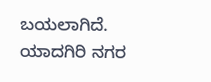ಬಯಲಾಗಿದೆ.
ಯಾದಗಿರಿ ನಗರ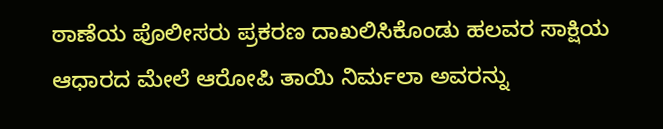ಠಾಣೆಯ ಪೊಲೀಸರು ಪ್ರಕರಣ ದಾಖಲಿಸಿಕೊಂಡು ಹಲವರ ಸಾಕ್ಷಿಯ ಆಧಾರದ ಮೇಲೆ ಆರೋಪಿ ತಾಯಿ ನಿರ್ಮಲಾ ಅವರನ್ನು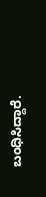ಬಂಧಿಸಿದ್ದಾರೆ.